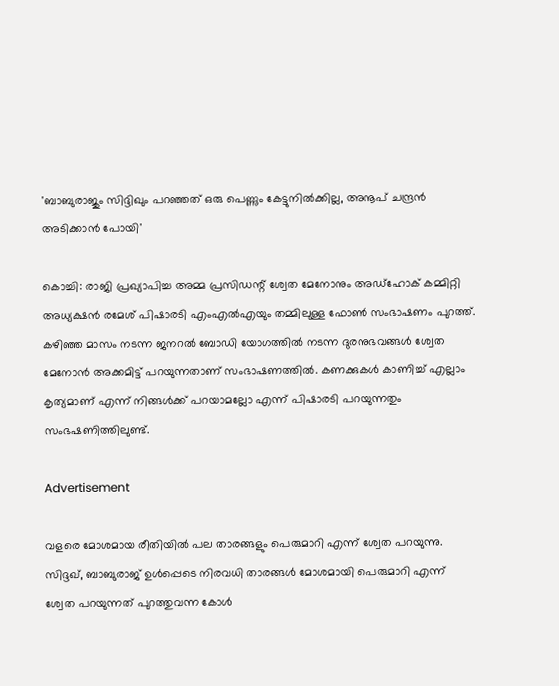'ബാബുരാജും സിദ്ദിഖും പറഞ്ഞത് ഒരു പെണ്ണും കേട്ടുനില്‍ക്കില്ല, അനൂപ് ചന്ദ്രന്‍ അടിക്കാന്‍ പോയി'

കൊച്ചി: രാജി പ്രഖ്യാപിച്ച അമ്മ പ്രസിഡന്റ് ശ്വേത മേനോനും അഡ്‌ഹോക് കമ്മിറ്റി അധ്യക്ഷന്‍ രമേശ് പിഷാരടി എംഎല്‍എയും തമ്മിലുള്ള ഫോണ്‍ സംഭാഷണം പുറത്ത്. കഴിഞ്ഞ മാസം നടന്ന ജനറല്‍ ബോഡി യോഗത്തില്‍ നടന്ന ദുരനുഭവങ്ങള്‍ ശ്വേത മേനോന്‍ അക്കമിട്ട് പറയുന്നതാണ് സംഭാഷണത്തില്‍. കണക്കുകള്‍ കാണിച്ച് എല്ലാം കൃത്യമാണ് എന്ന് നിങ്ങള്‍ക്ക് പറയാമല്ലോ എന്ന് പിഷാരടി പറയുന്നതും സംഭഷണിത്തിലുണ്ട്.

Advertisement

വളരെ മോശമായ രീതിയില്‍ പല താരങ്ങളും പെരുമാറി എന്ന് ശ്വേത പറയുന്നു. സിദ്ദഖ്, ബാബുരാജ് ഉള്‍പ്പെടെ നിരവധി താരങ്ങള്‍ മോശമായി പെരുമാറി എന്ന് ശ്വേത പറയുന്നത് പുറത്തുവന്ന കോള്‍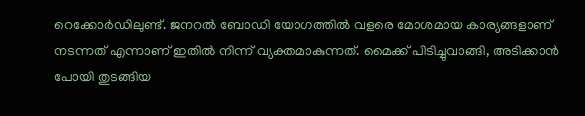റെക്കോര്‍ഡിലുണ്ട്. ജനറല്‍ ബോഡി യോഗത്തില്‍ വളരെ മോശമായ കാര്യങ്ങളാണ് നടന്നത് എന്നാണ് ഇതില്‍ നിന്ന് വ്യക്തമാകുന്നത്. മൈക്ക് പിടിച്ചുവാങ്ങി, അടിക്കാന്‍ പോയി തുടങ്ങിയ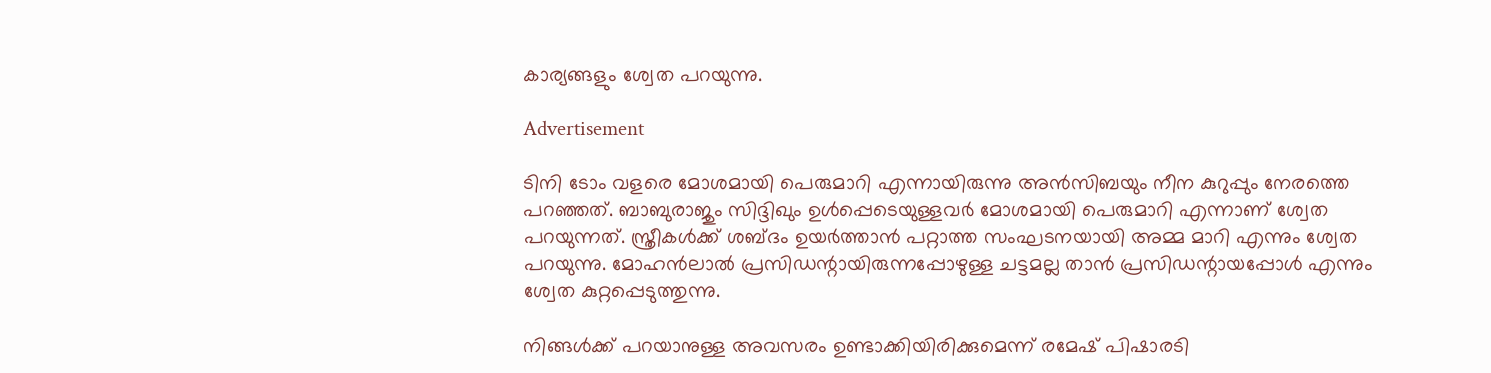കാര്യങ്ങളും ശ്വേത പറയുന്നു.

Advertisement

ടിനി ടോം വളരെ മോശമായി പെരുമാറി എന്നായിരുന്നു അന്‍സിബയും നീന കുറുപ്പും നേരത്തെ പറഞ്ഞത്. ബാബുരാജും സിദ്ദിഖും ഉള്‍പ്പെടെയുള്ളവര്‍ മോശമായി പെരുമാറി എന്നാണ് ശ്വേത പറയുന്നത്. സ്ത്രീകള്‍ക്ക് ശബ്ദം ഉയര്‍ത്താന്‍ പറ്റാത്ത സംഘടനയായി അമ്മ മാറി എന്നും ശ്വേത പറയുന്നു. മോഹന്‍ലാല്‍ പ്രസിഡന്റായിരുന്നപ്പോഴുള്ള ചട്ടമല്ല താന്‍ പ്രസിഡന്റായപ്പോള്‍ എന്നും ശ്വേത കുറ്റപ്പെടുത്തുന്നു.

നിങ്ങള്‍ക്ക് പറയാനുള്ള അവസരം ഉണ്ടാക്കിയിരിക്കുമെന്ന് രമേഷ് പിഷാരടി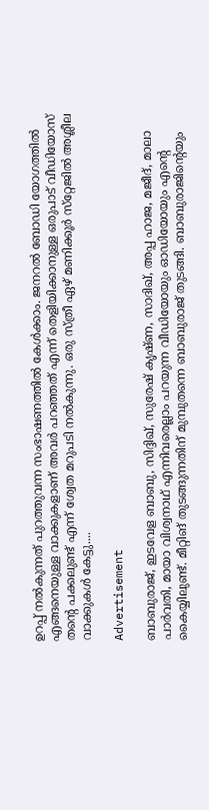ഉറപ്പ് നല്‍കുന്നത് പുറത്തുവന്ന സംഭാഷണത്തില്‍ കേള്‍ക്കാം. ജനറല്‍ ബോഡി യോഗത്തില്‍ എങ്ങനെയുള്ള വാക്കുകളാണ് അവര്‍ പറഞ്ഞത് എന്ന് തെളിയിക്കാനുള്ള ഒരുപാട് വീഡിയോസ് തന്റെ പക്കലുണ്ട് എന്ന് ശ്വേത മറുപടി നല്‍കുന്നു. ഒരു സ്ത്രീ ഏഴ് മണിക്കൂര്‍ സ്‌റ്റേജില്‍ അശ്ലീല വാക്കുകള്‍ കേട്ടു....

Advertisement

ബാബുരാജ്, ഇടവേള ബാബു, സിദ്ദിഖ്, സുരേഷ് കൃഷ്ണ, സാദിഖ്, അപ്പ ഹാജ, മജീദ്, മാലാ പാര്‍വതി, മായാ വിശ്വനാഥ് എന്നിവരെല്ലാം പറയുന്ന വീഡിയോയും ഓഡിയോയും എന്റെ കൈയ്യിലുണ്ട്. മീറ്റിങ് തുടങ്ങുന്നതിന് മുമ്പുതന്നെ ബാബുരാജ് തുടങ്ങി. ബാബുരാജിന്റെയും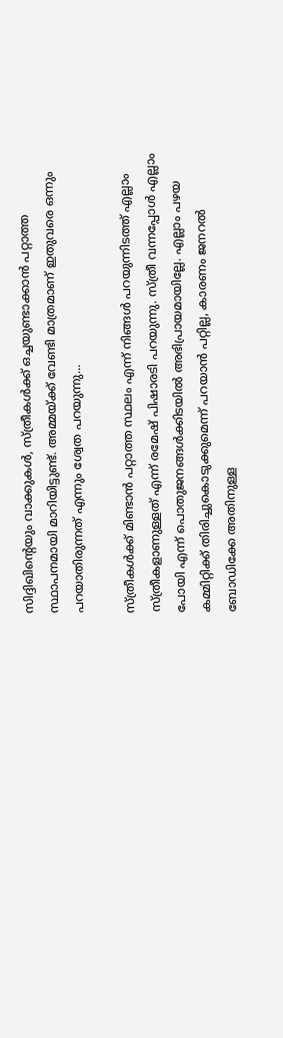സിദ്ദിഖിന്റെയും വാക്കുകള്‍, സ്ത്രീകള്‍ക്ക് ഒച്ചയുണ്ടാക്കാന്‍ പറ്റാത്ത സ്ഥാപനമായി മാറിയിട്ടുണ്ട്. അമ്മയ്ക്ക് വേണ്ടി മാത്രമാണ് ഇതുവരെ ഒന്നും പറയാതിരുന്നത് എന്നും ശ്വേത പറയുന്നു...

സ്ത്രീകള്‍ക്ക് മിണ്ടാന്‍ പറ്റാത്ത സ്ഥലം എന്ന് നിങ്ങള്‍ പറയുന്നിടത്ത് എല്ലാം സ്ത്രീകളാണുള്ളത് എന്ന് രമേഷ് പിഷാരടി പറയുന്നു. സ്ത്രീ വന്നപ്പോള്‍ എല്ലാം പോയി എന്ന് പൊതുജനങ്ങള്‍ക്കിടയില്‍ അഭിപ്രായമായില്ലേ. എല്ലാം പഴയ കമ്മിറ്റിക്ക് തിരിച്ചുകൊടുക്കുമെന്ന് പറയാന്‍ പറ്റില്ല, കാരണം ജനറല്‍ ബോഡിക്കേ അതിനുള്ള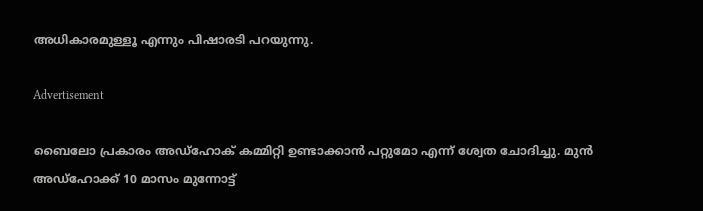അധികാരമുള്ളൂ എന്നും പിഷാരടി പറയുന്നു.

Advertisement

ബൈലോ പ്രകാരം അഡ്‌ഹോക് കമ്മിറ്റി ഉണ്ടാക്കാന്‍ പറ്റുമോ എന്ന് ശ്വേത ചോദിച്ചു. മുന്‍ അഡ്‌ഹോക്ക് 10 മാസം മുന്നോട്ട്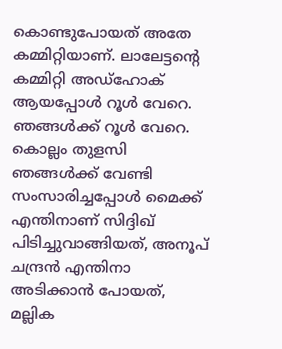കൊണ്ടുപോയത് അതേ കമ്മിറ്റിയാണ്. ലാലേട്ടന്റെ കമ്മിറ്റി അഡ്‌ഹോക് ആയപ്പോള്‍ റൂള്‍ വേറെ. ഞങ്ങള്‍ക്ക് റൂള്‍ വേറെ. കൊല്ലം തുളസി ഞങ്ങള്‍ക്ക് വേണ്ടി സംസാരിച്ചപ്പോള്‍ മൈക്ക് എന്തിനാണ് സിദ്ദിഖ് പിടിച്ചുവാങ്ങിയത്, അനൂപ് ചന്ദ്രന്‍ എന്തിനാ അടിക്കാന്‍ പോയത്, മല്ലിക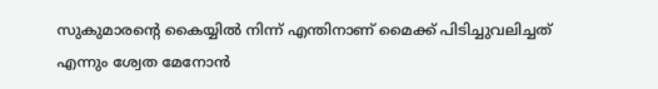സുകുമാരന്റെ കൈയ്യില്‍ നിന്ന് എന്തിനാണ് മൈക്ക് പിടിച്ചുവലിച്ചത് എന്നും ശ്വേത മേനോന്‍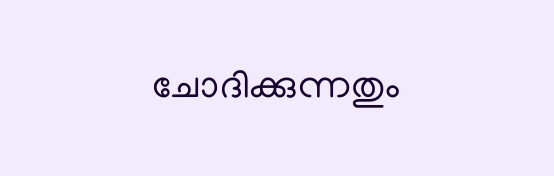ചോദിക്കുന്നതും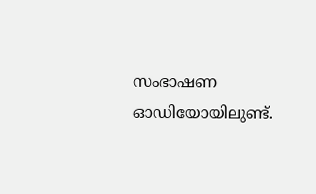സംഭാഷണ ഓഡിയോയിലുണ്ട്.